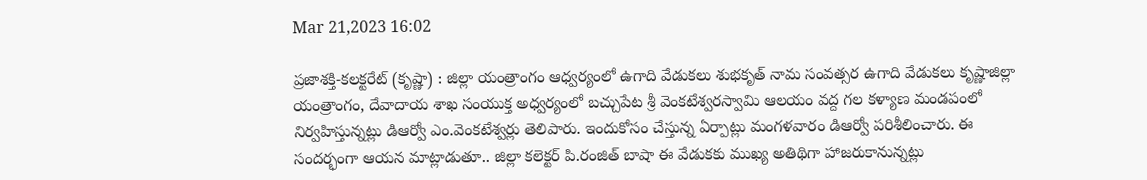Mar 21,2023 16:02

ప్రజాశక్తి-కలక్టరేట్‌ (కృష్ణా) : జిల్లా యంత్రాంగం ఆధ్వర్యంలో ఉగాది వేడుకలు శుభకృత్‌ నామ సంవత్సర ఉగాది వేడుకలు కృష్ణాజిల్లా యంత్రాంగం, దేవాదాయ శాఖ సంయుక్త అధ్వర్యంలో బచ్చుపేట శ్రీ వెంకటేశ్వరస్వామి ఆలయం వద్ద గల కళ్యాణ మండపంలో నిర్వహిస్తున్నట్లు డిఆర్వో ఎం.వెంకటేశ్వర్లు తెలిపారు. ఇందుకోసం చేస్తున్న ఏర్పాట్లు మంగళవారం డిఆర్వో పరిశీలించారు. ఈ సందర్భంగా ఆయన మాట్లాడుతూ.. జిల్లా కలెక్టర్‌ పి.రంజిత్‌ బాషా ఈ వేడుకకు ముఖ్య అతిథిగా హాజరుకానున్నట్లు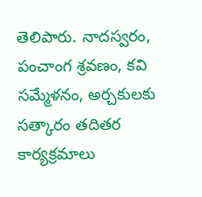తెలిపారు. నాదస్వరం, పంచాంగ శ్రవణం, కవి సమ్మేళనం, అర్చకులకు సత్కారం తదితర కార్యక్రమాలు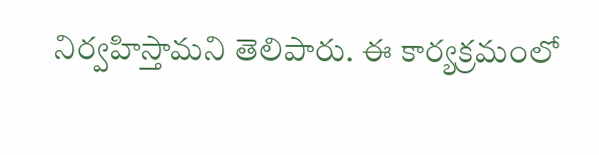నిర్వహిస్తామని తెలిపారు. ఈ కార్యక్రమంలో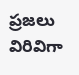ప్రజలు విరివిగా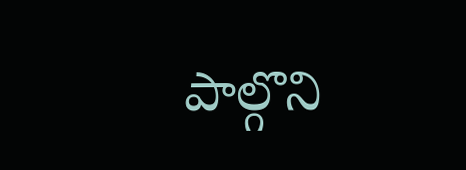పాల్గొని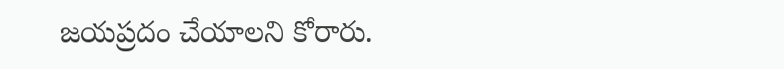జయప్రదం చేయాలని కోరారు.